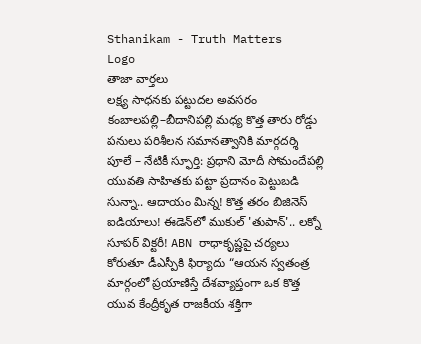Sthanikam - Truth Matters
Logo
తాజా వార్తలు
లక్ష్య సాధనకు పట్టుదల అవసరం కంబాలపల్లి–బీదానిపల్లి మధ్య కొత్త తారు రోడ్డు పనులు పరిశీలన సమానత్వానికి మార్గదర్శి పూలే – నేటికీ స్ఫూర్తి: ప్రధాని మోదీ సోమందేపల్లి యువతి సాహితకు పట్టా ప్రదానం పెట్టుబడి సున్నా.. ఆదాయం మిన్న! కొత్త తరం బిజినెస్ ఐడియాలు! ఈడెన్‌లో ముకుల్ 'తుపాన్'.. లక్నో సూపర్ విక్టరీ! ABN రాధాకృష్ణపై చర్యలు కోరుతూ డీఎస్పీకి ఫిర్యాదు “ఆయన స్వతంత్ర మార్గంలో ప్రయాణిస్తే దేశవ్యాప్తంగా ఒక కొత్త యువ కేంద్రీకృత రాజకీయ శక్తిగా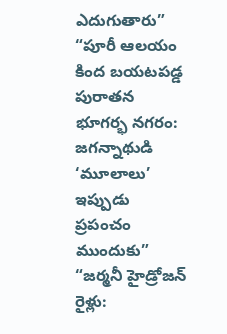ఎదుగుతారు” “పూరీ ఆలయం కింద బయటపడ్డ పురాతన భూగర్భ నగరం: జగన్నాథుడి ‘మూలాలు’ ఇప్పుడు ప్రపంచం ముందుకు” “జర్మనీ హైడ్రోజన్ రైళ్లు: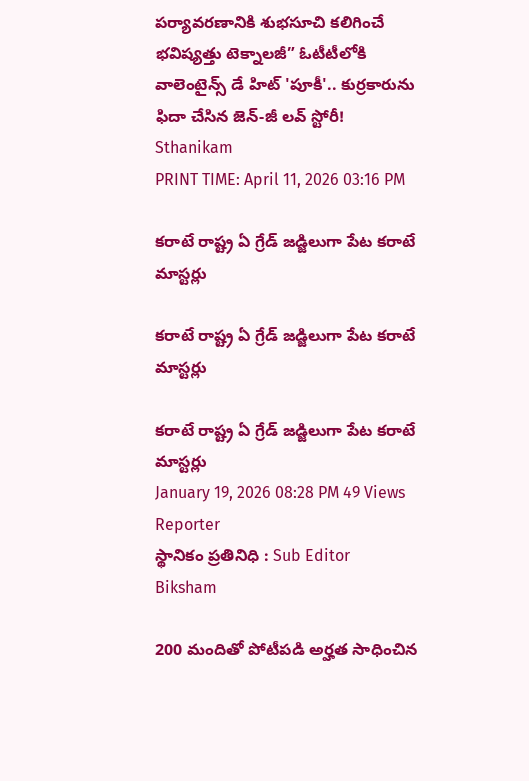పర్యావరణానికి శుభసూచి కలిగించే భవిష్యత్తు టెక్నాలజీ” ఓటీటీలోకి వాలెంటైన్స్ డే హిట్ 'పూకీ'.. కుర్రకారును ఫిదా చేసిన జెన్-జీ లవ్ స్టోరీ!
Sthanikam
PRINT TIME: April 11, 2026 03:16 PM

కరాటే రాష్ట్ర ఏ గ్రేడ్ జడ్జిలుగా పేట కరాటే మాస్టర్లు

కరాటే రాష్ట్ర ఏ గ్రేడ్ జడ్జిలుగా పేట కరాటే మాస్టర్లు

కరాటే రాష్ట్ర ఏ గ్రేడ్ జడ్జిలుగా పేట కరాటే మాస్టర్లు
January 19, 2026 08:28 PM 49 Views
Reporter
స్థానికం ప్రతినిధి : Sub Editor
Biksham

200 మందితో పోటీపడి అర్హత సాధించిన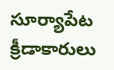సూర్యాపేట క్రీడాకారులు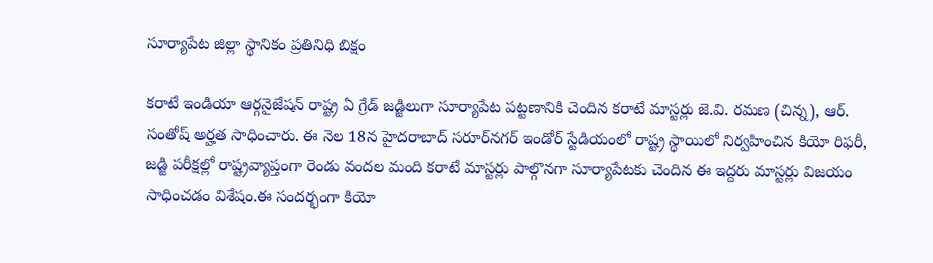సూర్యాపేట జిల్లా స్థానికం ప్రతినిధి బిక్షం

కరాటే ఇండియా ఆర్గనైజేషన్ రాష్ట్ర ఏ గ్రేడ్ జడ్జిలుగా సూర్యాపేట పట్టణానికి చెందిన కరాటే మాస్టర్లు జె.వి. రమణ (చిన్న), ఆర్. సంతోష్ అర్హత సాధించారు. ఈ నెల 18న హైదరాబాద్ సరూర్‌నగర్ ఇండోర్ స్టేడియంలో రాష్ట్ర స్థాయిలో నిర్వహించిన కియో రిఫరీ, జడ్జి పరీక్షల్లో రాష్ట్రవ్యాప్తంగా రెండు వందల మంది కరాటే మాస్టర్లు పాల్గొనగా సూర్యాపేటకు చెందిన ఈ ఇద్దరు మాస్టర్లు విజయం సాధించడం విశేషం.ఈ సందర్భంగా కియో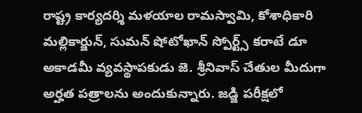రాష్ట్ర కార్యదర్శి మళయాల రామస్వామి, కోశాధికారి మల్లికార్జున్, సుమన్ షోటోఖాన్ స్పోర్ట్స్ కరాటే డూ అకాడమీ వ్యవస్థాపకుడు జె. శ్రీనివాస్ చేతుల మీదుగా అర్హత పత్రాలను అందుకున్నారు. జడ్జి పరీక్షలో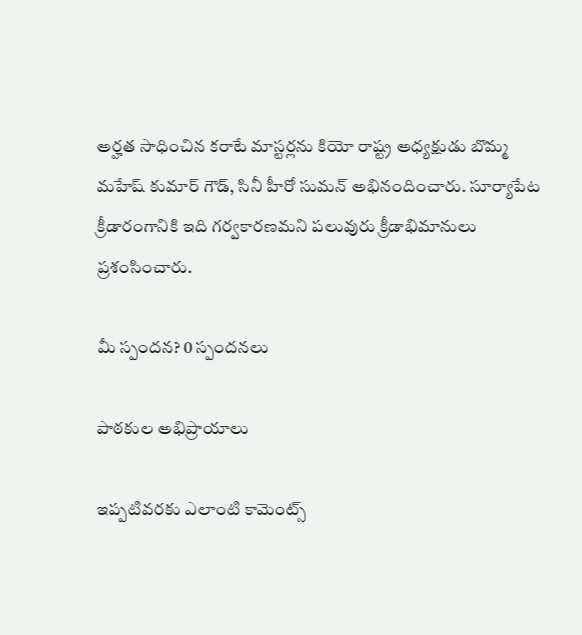అర్హత సాధించిన కరాటే మాస్టర్లను కియో రాష్ట్ర అధ్యక్షుడు బొమ్మ మహేష్ కుమార్ గౌడ్, సినీ హీరో సుమన్ అభినందించారు. సూర్యాపేట క్రీడారంగానికి ఇది గర్వకారణమని పలువురు క్రీడాభిమానులు ప్రశంసించారు.

మీ స్పందన? 0 స్పందనలు

పాఠకుల అభిప్రాయాలు

ఇప్పటివరకు ఎలాంటి కామెంట్స్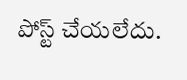పోస్ట్ చేయలేదు.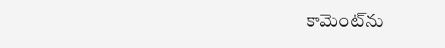కామెంట్‌ను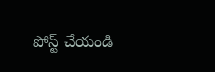పోస్ట్ చేయండి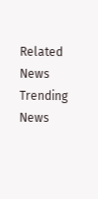Related News
Trending News